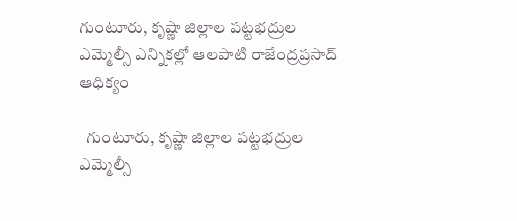గుంటూరు, కృష్ణా జిల్లాల పట్టభద్రుల ఎమ్మెల్సీ ఎన్నికల్లో ఆలపాటి రాజేంద్రప్రసాద్ ఆధిక్యం

  గుంటూరు, కృష్ణా జిల్లాల పట్టభద్రుల ఎమ్మెల్సీ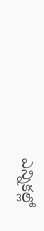ఎన్నికల్లో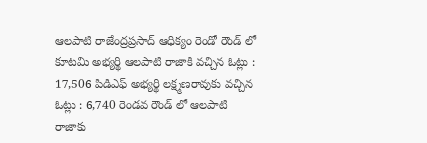ఆలపాటి రాజేంద్రప్రసాద్ ఆధిక్యం రెండో రౌండ్ లో కూటమి అభ్యర్థి ఆలపాటి రాజాకి వచ్చిన ఓట్లు : 17,506 పిడిఎఫ్ అభ్యర్థి లక్ష్మణరావుకు వచ్చిన ఓట్లు : 6,740 రెండవ రౌండ్ లో ఆలపాటి రాజాకు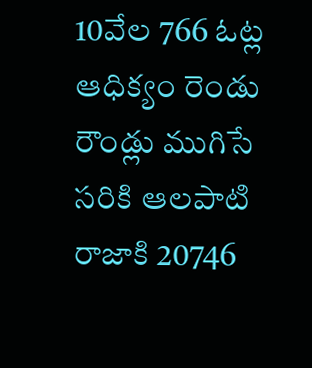10వేల 766 ఓట్ల ఆధిక్యం రెండు రౌండ్లు ముగిసే సరికి ఆలపాటి రాజాకి 20746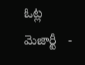ఓట్ల మెజార్టీ   -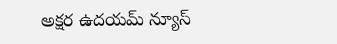అక్షర ఉదయమ్ న్యూస్